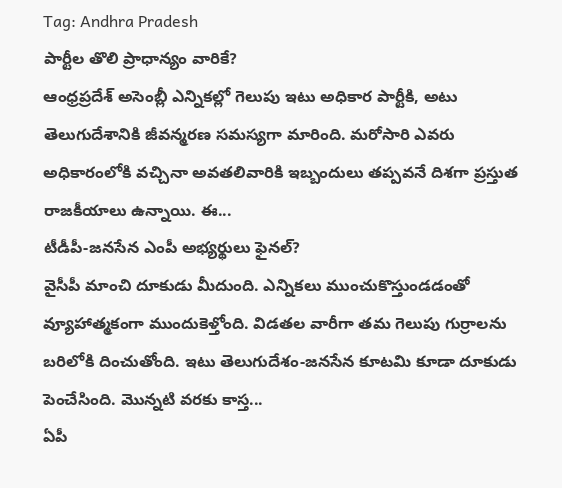Tag: Andhra Pradesh
పార్టీల తొలి ప్రాధాన్యం వారికే?
ఆంధ్రప్రదేశ్ అసెంబ్లీ ఎన్నికల్లో గెలుపు ఇటు అధికార పార్టీకి, అటు తెలుగుదేశానికి జీవన్మరణ సమస్యగా మారింది. మరోసారి ఎవరు అధికారంలోకి వచ్చినా అవతలివారికి ఇబ్బందులు తప్పవనే దిశగా ప్రస్తుత రాజకీయాలు ఉన్నాయి. ఈ...
టీడీపీ-జనసేన ఎంపీ అభ్యర్థులు ఫైనల్?
వైసీపీ మాంచి దూకుడు మీదుంది. ఎన్నికలు ముంచుకొస్తుండడంతో వ్యూహాత్మకంగా ముందుకెళ్తోంది. విడతల వారీగా తమ గెలుపు గుర్రాలను బరిలోకి దించుతోంది. ఇటు తెలుగుదేశం-జనసేన కూటమి కూడా దూకుడు పెంచేసింది. మొన్నటి వరకు కాస్త...
ఏపీ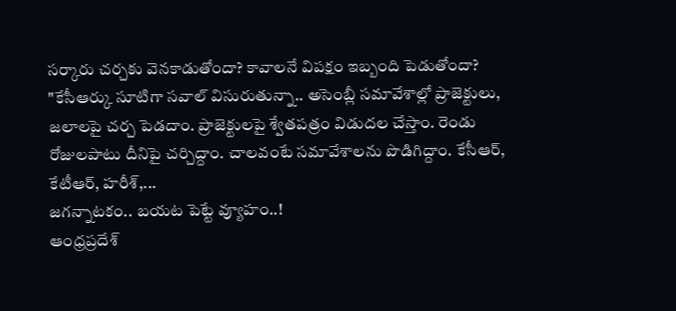సర్కారు చర్చకు వెనకాడుతోందా? కావాలనే విపక్షం ఇబ్బంది పెడుతోందా?
"కేసీఆర్కు సూటిగా సవాల్ విసురుతున్నా.. అసెంబ్లీ సమావేశాల్లో ప్రాజెక్టులు, జలాలపై చర్చ పెడదాం. ప్రాజెక్టులపై శ్వేతపత్రం విడుదల చేస్తాం. రెండు రోజులపాటు దీనిపై చర్చిద్దాం. చాలవంటే సమావేశాలను పొడిగిద్దాం. కేసీఆర్, కేటీఆర్, హరీశ్,...
జగన్నాటకం.. బయట పెట్టే వ్యూహం..!
ఆంధ్రప్రదేశ్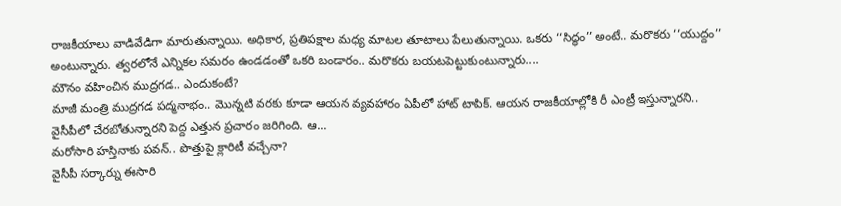రాజకీయాలు వాడివేడిగా మారుతున్నాయి. అధికార, ప్రతిపక్షాల మధ్య మాటల తూటాలు పేలుతున్నాయి. ఒకరు ‘‘సిద్ధం’’ అంటే.. మరొకరు ‘‘యుద్దం’’ అంటున్నారు. త్వరలోనే ఎన్నికల సమరం ఉండడంతో ఒకరి బండారం.. మరొకరు బయటపెట్టుకుంటున్నారు....
మౌనం వహించిన ముద్రగడ.. ఎందుకంటే?
మాజీ మంత్రి ముద్రగడ పద్మనాభం.. మొన్నటి వరకు కూడా ఆయన వ్యవహారం ఏపీలో హాట్ టాపిక్. ఆయన రాజకీయాల్లోకి రీ ఎంట్రీ ఇస్తున్నారని.. వైసీపీలో చేరబోతున్నారని పెద్ద ఎత్తున ప్రచారం జరిగింది. ఆ...
మరోసారి హస్తినాకు పవన్.. పొత్తుపై క్లారిటీ వచ్చేనా?
వైసీపీ సర్కార్ను ఈసారి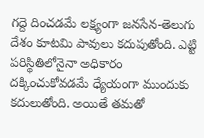గద్దె దించడమే లక్ష్యంగా జనసేన-తెలుగు దేశం కూటమి పావులు కదుపుతోంది. ఎట్టి పరిస్థితిలోనైనా అధికారం దక్కించుకోవడమే ధ్యేయంగా ముందుకు కదులుతోంది. అయితే తమతో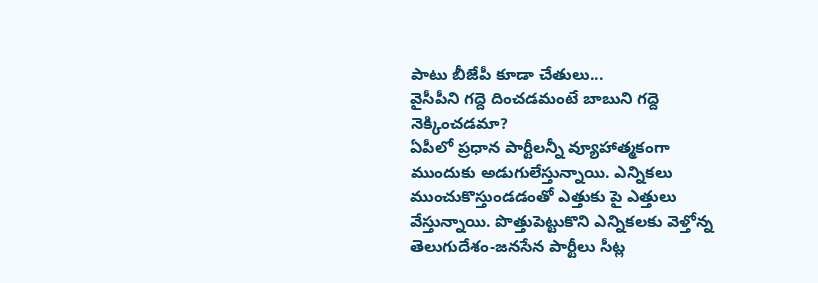పాటు బీజేపీ కూడా చేతులు...
వైసీపీని గద్దె దించడమంటే బాబుని గద్దె నెక్కించడమా?
ఏపీలో ప్రధాన పార్టీలన్నీ వ్యూహాత్మకంగా ముందుకు అడుగులేస్తున్నాయి. ఎన్నికలు ముంచుకొస్తుండడంతో ఎత్తుకు పై ఎత్తులు వేస్తున్నాయి. పొత్తుపెట్టుకొని ఎన్నికలకు వెళ్తోన్న తెలుగుదేశం-జనసేన పార్టీలు సీట్ల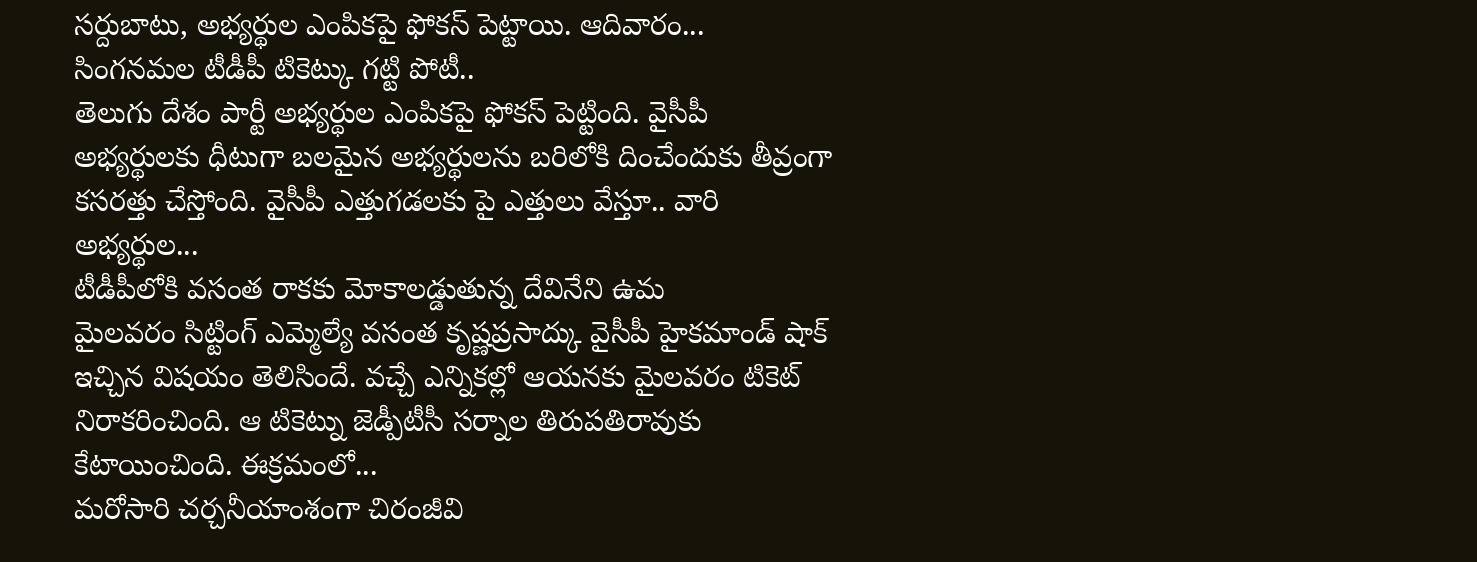సర్దుబాటు, అభ్యర్థుల ఎంపికపై ఫోకస్ పెట్టాయి. ఆదివారం...
సింగనమల టీడీపీ టికెట్కు గట్టి పోటీ..
తెలుగు దేశం పార్టీ అభ్యర్థుల ఎంపికపై ఫోకస్ పెట్టింది. వైసీపీ అభ్యర్థులకు ధీటుగా బలమైన అభ్యర్థులను బరిలోకి దించేందుకు తీవ్రంగా కసరత్తు చేస్తోంది. వైసీపీ ఎత్తుగడలకు పై ఎత్తులు వేస్తూ.. వారి అభ్యర్థుల...
టీడీపీలోకి వసంత రాకకు మోకాలడ్డుతున్న దేవినేని ఉమ
మైలవరం సిట్టింగ్ ఎమ్మెల్యే వసంత కృష్ణప్రసాద్కు వైసీపీ హైకమాండ్ షాక్ ఇచ్చిన విషయం తెలిసిందే. వచ్చే ఎన్నికల్లో ఆయనకు మైలవరం టికెట్ నిరాకరించింది. ఆ టికెట్ను జెడ్పీటీసీ సర్నాల తిరుపతిరావుకు కేటాయించింది. ఈక్రమంలో...
మరోసారి చర్చనీయాంశంగా చిరంజీవి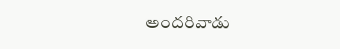అందరివాడు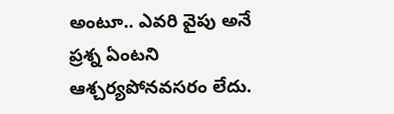అంటూ.. ఎవరి వైపు అనే ప్రశ్న ఏంటని ఆశ్చర్యపోనవసరం లేదు.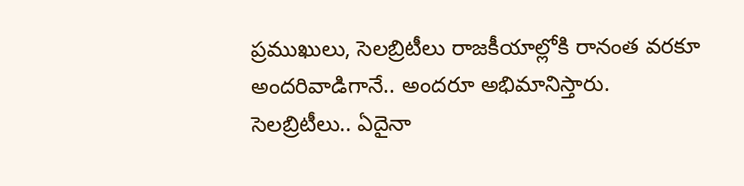ప్రముఖులు, సెలబ్రిటీలు రాజకీయాల్లోకి రానంత వరకూ అందరివాడిగానే.. అందరూ అభిమానిస్తారు. సెలబ్రిటీలు.. ఏదైనా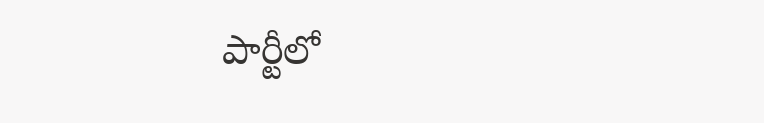పార్టీలో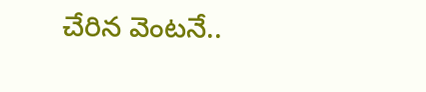చేరిన వెంటనే..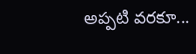అప్పటి వరకూ...